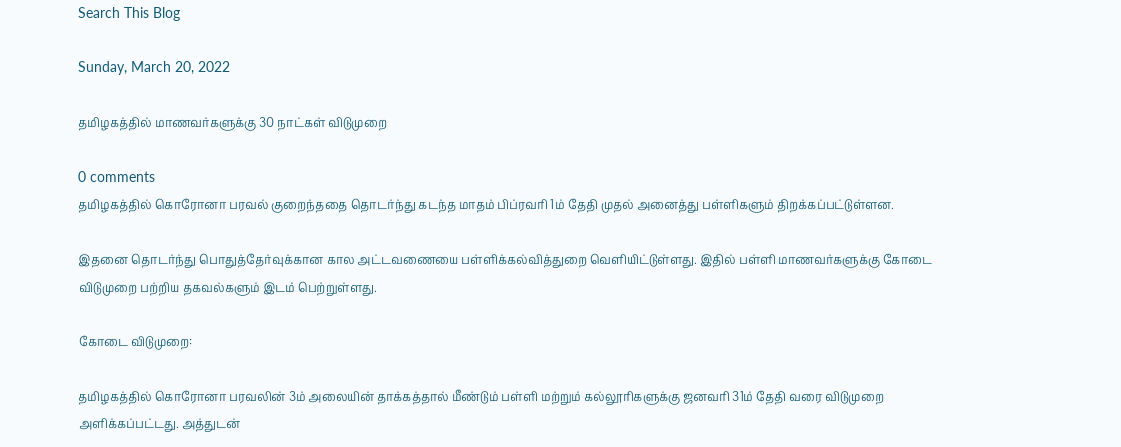Search This Blog

Sunday, March 20, 2022

தமிழகத்தில் மாணவர்களுக்கு 30 நாட்கள் விடுமுறை

0 comments
தமிழகத்தில் கொரோனா பரவல் குறைந்ததை தொடர்ந்து கடந்த மாதம் பிப்ரவரி 1ம் தேதி முதல் அனைத்து பள்ளிகளும் திறக்கப்பட்டுள்ளன.

இதனை தொடர்ந்து பொதுத்தேர்வுக்கான கால அட்டவணையை பள்ளிக்கல்வித்துறை வெளியிட்டுள்ளது. இதில் பள்ளி மாணவர்களுக்கு கோடை விடுமுறை பற்றிய தகவல்களும் இடம் பெற்றுள்ளது.

கோடை விடுமுறை:

தமிழகத்தில் கொரோனா பரவலின் 3ம் அலையின் தாக்கத்தால் மீண்டும் பள்ளி மற்றும் கல்லூரிகளுக்கு ஜனவரி 31ம் தேதி வரை விடுமுறை அளிக்கப்பட்டது. அத்துடன்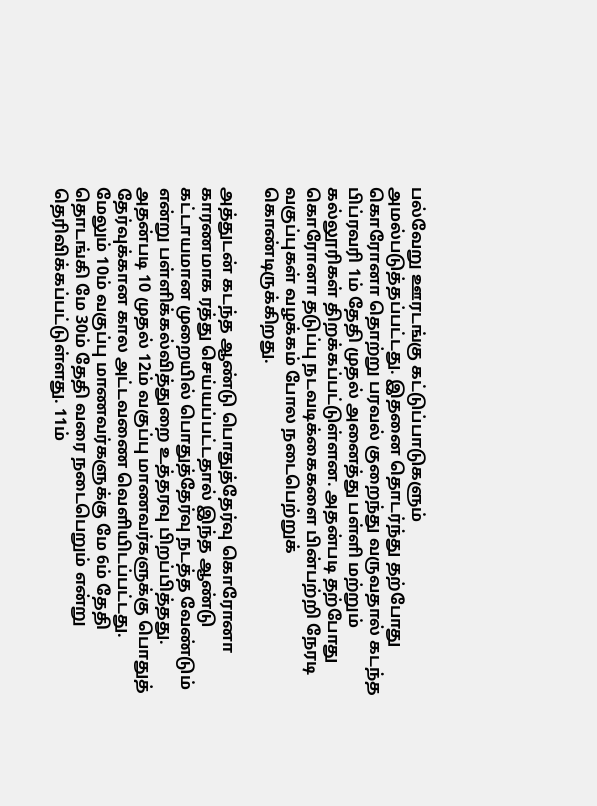பல்வேறு ஊரடங்கு கட்டுப்பாடுகளும் அமல்படுத்தப்பட்டது. இதனை தொடர்ந்து தற்போது கொரோனா தொற்று பரவல் குறைந்து வருவதால் கடந்த பிப்ரவரி 1ம் தேதி முதல் அனைத்து பள்ளி மற்றும் கல்லூரிகள் திறக்கப்பட்டுள்ளன. அதன்படி தற்போது கொரோனா தடுப்பு நடவடிக்கைகளை பின்பற்றி நேரடி வகுப்புகள் வழக்கம் போல நடைபெற்றுக் கொண்டிருக்கிறது.

அத்துடன் கடந்த ஆண்டு பொதுத்தேர்வு கொரோனா காரணமாக ரத்து செய்யப்பட்டதால் இந்த ஆண்டு கட்டாயமான முறையில் பொதுத்தேர்வு நடத்த வேண்டும் என்று பள்ளிக்கல்வித்துறை உத்தரவு பிறப்பித்தது. அதன்படி 10 முதல் 12ம் வகுப்பு மாணவர்களுக்கு பொதுத் தேர்வுக்கான கால அட்டவணை வெளியிடப்பட்டது. மேலும் 10ம் வகுப்பு மாணவர்களுக்கு மே 6ம் தேதி தொடங்கி மே 30ம் தேதி வரை நடைபெறும் என்று தெரிவிக்கப்பட்டுள்ளது. 11ம்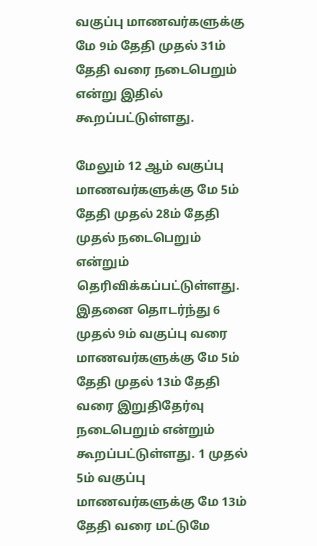வகுப்பு மாணவர்களுக்கு மே 9ம் தேதி முதல் 31ம் தேதி வரை நடைபெறும் என்று இதில் கூறப்பட்டுள்ளது.

மேலும் 12 ஆம் வகுப்பு மாணவர்களுக்கு மே 5ம் தேதி முதல் 28ம் தேதி முதல் நடைபெறும் என்றும் தெரிவிக்கப்பட்டுள்ளது. இதனை தொடர்ந்து 6 முதல் 9ம் வகுப்பு வரை மாணவர்களுக்கு மே 5ம் தேதி முதல் 13ம் தேதி வரை இறுதிதேர்வு நடைபெறும் என்றும் கூறப்பட்டுள்ளது. 1 முதல் 5ம் வகுப்பு மாணவர்களுக்கு மே 13ம் தேதி வரை மட்டுமே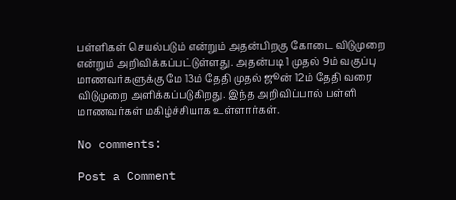பள்ளிகள் செயல்படும் என்றும் அதன்பிறகு கோடை விடுமுறை என்றும் அறிவிக்கப்பட்டுள்ளது. அதன்படி 1 முதல் 9ம் வகுப்பு மாணவர்களுக்கு மே 13ம் தேதி முதல் ஜூன் 12ம் தேதி வரை விடுமுறை அளிக்கப்படுகிறது. இந்த அறிவிப்பால் பள்ளி மாணவர்கள் மகிழ்ச்சியாக உள்ளார்கள்.

No comments:

Post a Comment